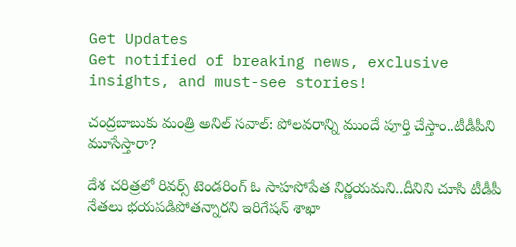Get Updates
Get notified of breaking news, exclusive insights, and must-see stories!

చంద్రబాబుకు మంత్రి అనిల్ సవాల్: పోలవరాన్ని ముందే పూర్తి చేస్తాం..టీడీపీని మూసేస్తారా?

దేశ చరిత్రలో రివర్స్ టెండరింగ్ ఓ సాహసోపేత నిర్ణయమని..దీనిని చూసి టీడీపీ నేతలు భయపడిపోతన్నారని ఇరిగేషన్ శాఖా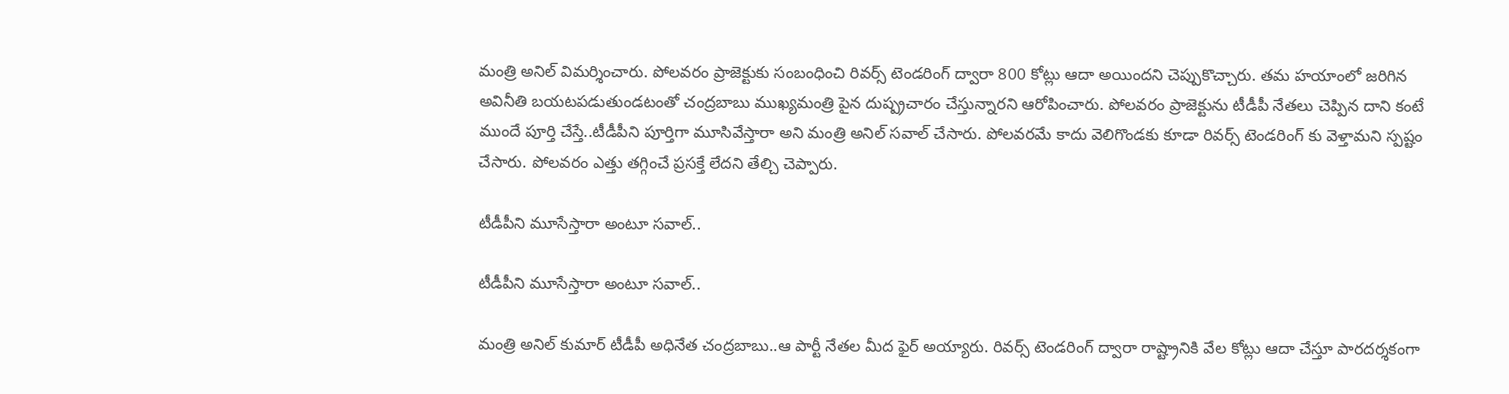మంత్రి అనిల్ విమర్శించారు. పోలవరం ప్రాజెక్టుకు సంబంధించి రివర్స్ టెండరింగ్ ద్వారా 800 కోట్లు ఆదా అయిందని చెప్పుకొచ్చారు. తమ హయాంలో జరిగిన అవినీతి బయటపడుతుండటంతో చంద్రబాబు ముఖ్యమంత్రి పైన దుష్ప్రచారం చేస్తున్నారని ఆరోపించారు. పోలవరం ప్రాజెక్టును టీడీపీ నేతలు చెప్పిన దాని కంటే ముందే పూర్తి చేస్తే..టీడీపీని పూర్తిగా మూసివేస్తారా అని మంత్రి అనిల్ సవాల్ చేసారు. పోలవరమే కాదు వెలిగొండకు కూడా రివర్స్‌ టెండరింగ్‌ కు వెళ్తామని స్పష్టం చేసారు. పోలవరం ఎత్తు తగ్గించే ప్రసక్తే లేదని తేల్చి చెప్పారు.

టీడీపీని మూసేస్తారా అంటూ సవాల్..

టీడీపీని మూసేస్తారా అంటూ సవాల్..

మంత్రి అనిల్ కుమార్ టీడీపీ అధినేత చంద్రబాబు..ఆ పార్టీ నేతల మీద ఫైర్ అయ్యారు. రివర్స్‌ టెండరింగ్‌ ద్వారా రాష్ట్రానికి వేల కోట్లు ఆదా చేస్తూ పారదర్శకంగా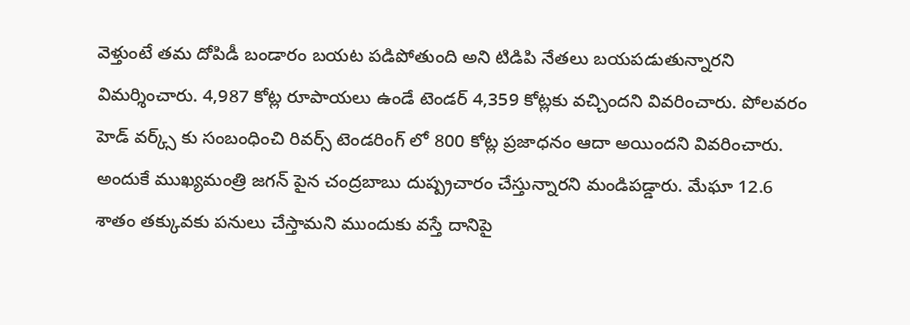వెళ్తుంటే తమ దోపిడీ బండారం బయట పడిపోతుంది అని టిడిపి నేతలు బయపడుతున్నారని విమర్శించారు. 4,987 కోట్ల రూపాయలు ఉండే టెండర్‌ 4,359 కోట్లకు వచ్చిందని వివరించారు. పోలవరం హెడ్‌ వర్క్స్‌ కు సంబంధించి రివర్స్‌ టెండరింగ్‌ లో 800 కోట్ల ప్రజాధనం ఆదా అయిందని వివరించారు. అందుకే ముఖ్యమంత్రి జగన్ పైన చంద్రబాబు దుష్ప్రచారం చేస్తున్నారని మండిపడ్డారు. మేఘా 12.6 శాతం తక్కువకు పనులు చేస్తామని ముందుకు వస్తే దానిపై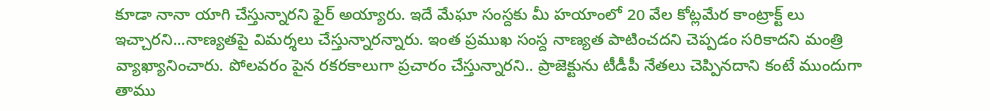కూడా నానా యాగి చేస్తున్నారని ఫైర్ అయ్యారు. ఇదే మేఘా సంస్దకు మీ హయాంలో 20 వేల కోట్లమేర కాంట్రాక్ట్‌ లు ఇచ్చారని...నాణ్యతపై విమర్శలు చేస్తున్నారన్నారు. ఇంత ప్రముఖ సంస్ద నాణ్యత పాటించదని చెప్పడం సరికాదని మంత్రి వ్యాఖ్యానించారు. పోలవరం పైన రకరకాలుగా ప్రచారం చేస్తున్నారని.. ప్రాజెక్టును టీడీపీ నేతలు చెప్పినదాని కంటే ముందుగా తాము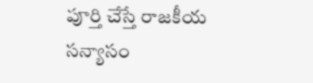పూర్తి చేస్తే రాజకీయ సన్యాసం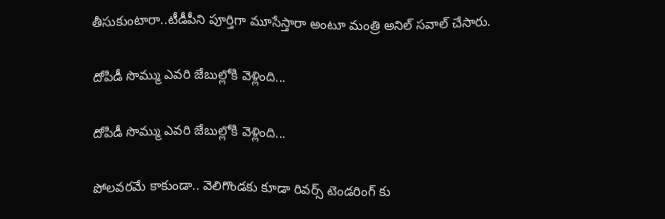తీసుకుంటారా..టీడీపీని పూర్తిగా మూసేస్తారా అంటూ మంత్రి అనిల్ సవాల్ చేసారు.

దోపిడీ సొమ్ము ఎవరి జేబుల్లోకి వెళ్లింది...

దోపిడీ సొమ్ము ఎవరి జేబుల్లోకి వెళ్లింది...

పోలవరమే కాకుండా.. వెలిగొండకు కూడా రివర్స్‌ టెండరింగ్‌ కు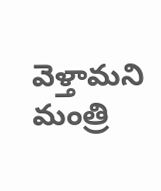వెళ్తామని మంత్రి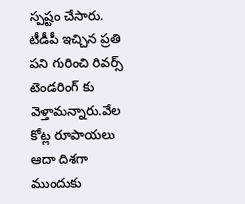స్పష్టం చేసారు. టీడీపీ ఇచ్చిన ప్రతి పని గురించి రివర్స్‌ టెండరింగ్‌ కు వెళ్తామన్నారు.వేల కోట్ల రూపాయలు ఆదా దిశగా ముందుకు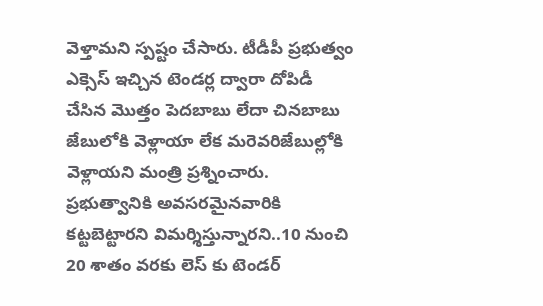వెళ్తామని స్పష్టం చేసారు. టీడీపీ ప్రభుత్వం ఎక్సెస్‌ ఇచ్చిన టెండర్ల ద్వారా దోపిడీ చేసిన మొత్తం పెదబాబు లేదా చినబాబు జేబులోకి వెళ్లాయా లేక మరెవరిజేబుల్లోకి వెళ్లాయని మంత్రి ప్రశ్నించారు.
ప్రభుత్వానికి అవసరమైనవారికి కట్టబెట్టారని విమర్శిస్తున్నారని..10 నుంచి 20 శాతం వరకు లెస్‌ కు టెండర్‌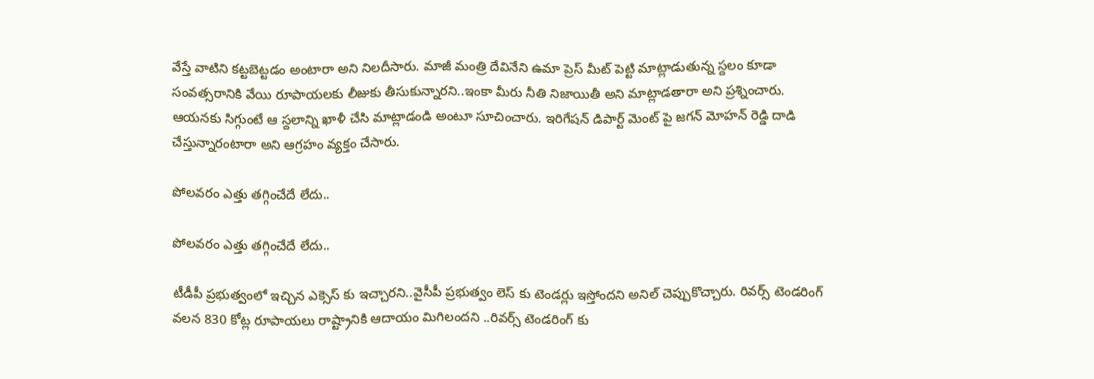వేస్తే వాటిని కట్టబెట్టడం అంటారా అని నిలదీసారు. మాజీ మంత్రి దేవినేని ఉమా ప్రెస్‌ మీట్‌ పెట్టి మాట్లాడుతున్న స్దలం కూడా సంవత్సరానికి వేయి రూపాయలకు లీజుకు తీసుకున్నారని..ఇంకా మీరు నీతి నిజాయితీ అని మాట్లాడతారా అని ప్రశ్నించారు. ఆయనకు సిగ్గుంటే ఆ స్దలాన్ని ఖాళీ చేసి మాట్లాడండి అంటూ సూచించారు. ఇరిగేషన్‌ డిపార్ట్‌ మెంట్‌ పై జగన్‌ మోహన్‌ రెడ్డి దాడి చేస్తున్నారంటారా అని ఆగ్రహం వ్యక్తం చేసారు.

పోలవరం ఎత్తు తగ్గించేదే లేదు..

పోలవరం ఎత్తు తగ్గించేదే లేదు..

టీడీపీ ప్రభుత్వంలో ఇచ్చిన ఎక్సెస్ కు ఇచ్చారని..వైసీపీ ప్రభుత్వం లెస్ కు టెండర్లు ఇస్తోందని అనిల్ చెప్పుకొచ్చారు. రివర్స్ టెండరింగ్ వలన 830 కోట్ల రూపాయలు రాష్ట్రానికి ఆదాయం మిగిలందని ..రివర్స్‌ టెండరింగ్‌ కు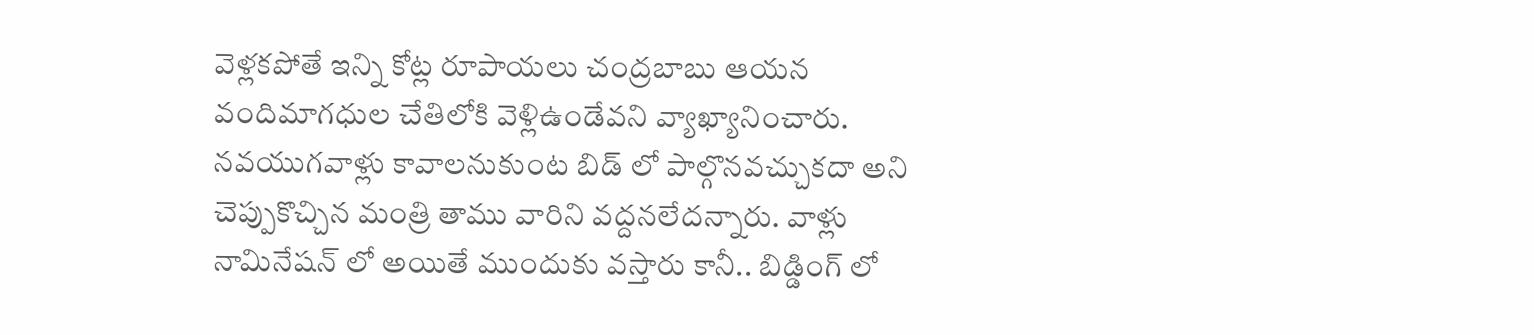వెళ్లకపోతే ఇన్ని కోట్ల రూపాయలు చంద్రబాబు ఆయన వందిమాగధుల చేతిలోకి వెళ్లిఉండేవని వ్యాఖ్యానించారు. నవయుగవాళ్లు కావాలనుకుంట బిడ్‌ లో పాల్గొనవచ్చుకదా అని చెప్పుకొచ్చిన మంత్రి తాము వారిని వద్దనలేదన్నారు. వాళ్లు నామినేషన్‌ లో అయితే ముందుకు వస్తారు కానీ.. బిడ్డింగ్‌ లో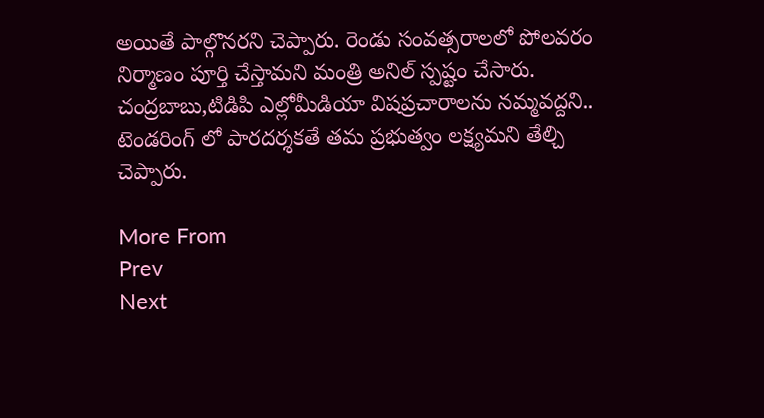అయితే పాల్గొనరని చెప్పారు. రెండు సంవత్సరాలలో పోలవరం నిర్మాణం పూర్తి చేస్తామని మంత్రి అనిల్ స్పష్టం చేసారు. చంద్రబాబు,టిడిపి ఎల్లోమీడియా విషప్రచారాలను నమ్మవద్దని.. టెండరింగ్‌ లో పారదర్శకతే తమ ప్రభుత్వం లక్ష్యమని తేల్చి చెప్పారు.

More From
Prev
Next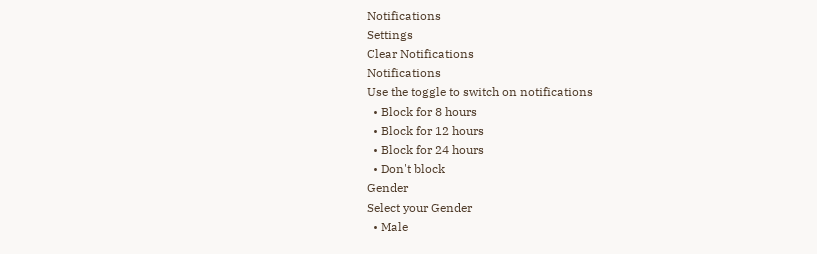Notifications
Settings
Clear Notifications
Notifications
Use the toggle to switch on notifications
  • Block for 8 hours
  • Block for 12 hours
  • Block for 24 hours
  • Don't block
Gender
Select your Gender
  • Male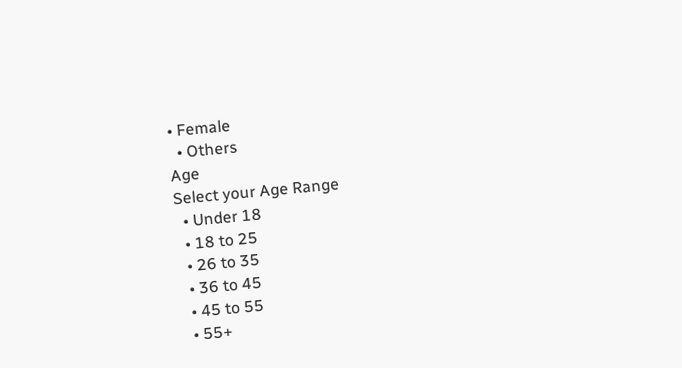• Female
  • Others
Age
Select your Age Range
  • Under 18
  • 18 to 25
  • 26 to 35
  • 36 to 45
  • 45 to 55
  • 55+